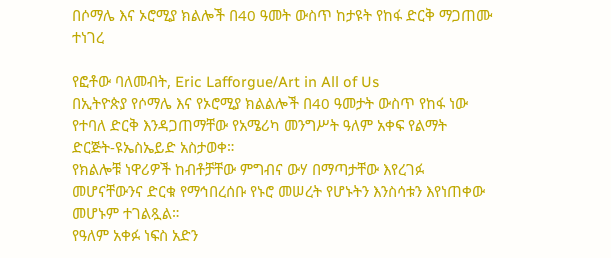በሶማሌ እና ኦሮሚያ ክልሎች በ40 ዓመት ውስጥ ከታዩት የከፋ ድርቅ ማጋጠሙ ተነገረ

የፎቶው ባለመብት, Eric Lafforgue/Art in All of Us
በኢትዮጵያ የሶማሌ እና የኦሮሚያ ክልልሎች በ40 ዓመታት ውስጥ የከፋ ነው የተባለ ድርቅ እንዳጋጠማቸው የአሜሪካ መንግሥት ዓለም አቀፍ የልማት ድርጅት-ዩኤስኤይድ አስታወቀ።
የክልሎቹ ነዋሪዎች ከብቶቻቸው ምግብና ውሃ በማጣታቸው እየረገፉ መሆናቸውንና ድርቁ የማኅበረሰቡ የኑሮ መሠረት የሆኑትን እንስሳቱን እየነጠቀው መሆኑም ተገልጿል።
የዓለም አቀፉ ነፍስ አድን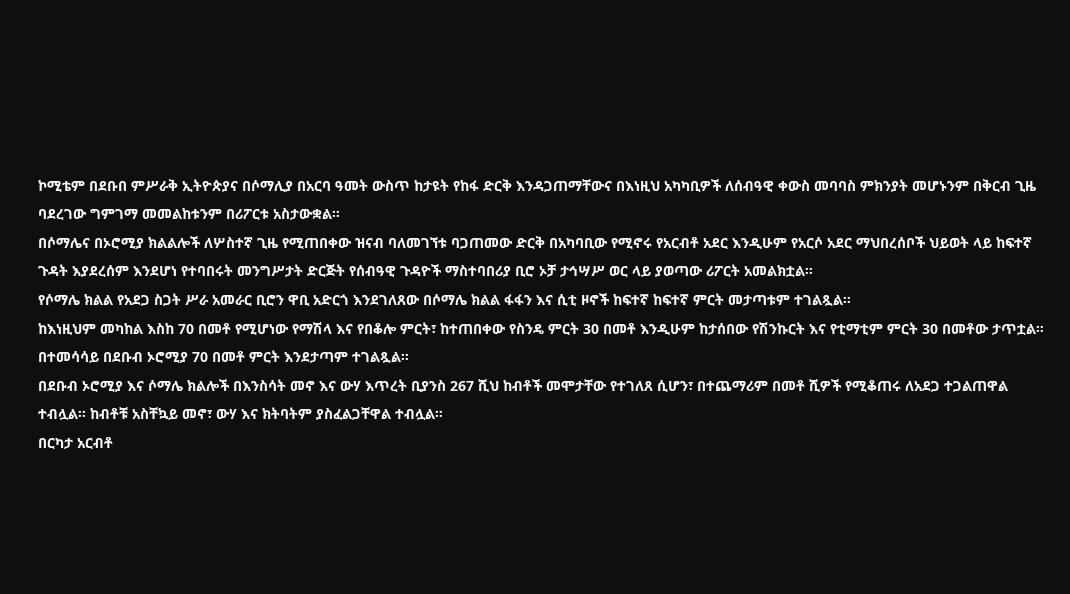ኮሚቴም በደቡበ ምሥራቅ ኢትዮጵያና በሶማሊያ በአርባ ዓመት ውስጥ ከታዩት የከፋ ድርቅ እንዳጋጠማቸውና በእነዚህ አካካቢዎች ለሰብዓዊ ቀውስ መባባስ ምክንያት መሆኑንም በቅርብ ጊዜ ባደረገው ግምገማ መመልከቱንም በሪፖርቱ አስታውቋል።
በሶማሌና በኦሮሚያ ክልልሎች ለሦስተኛ ጊዜ የሚጠበቀው ዝናብ ባለመገኘቱ ባጋጠመው ድርቅ በአካባቢው የሚኖሩ የአርብቶ አደር እንዲሁም የአርሶ አደር ማህበረሰቦች ህይወት ላይ ከፍተኛ ጉዳት እያደረሰም እንደሆነ የተባበሩት መንግሥታት ድርጅት የሰብዓዊ ጉዳዮች ማስተባበሪያ ቢሮ ኦቻ ታኅሣሥ ወር ላይ ያወጣው ሪፖርት አመልክቷል።
የሶማሌ ክልል የአደጋ ስጋት ሥራ አመራር ቢሮን ዋቢ አድርጎ እንደገለጸው በሶማሌ ክልል ፋፋን እና ሲቲ ዞኖች ከፍተኛ ከፍተኛ ምርት መታጣቱም ተገልጿል።
ከእነዚህም መካከል እስከ 70 በመቶ የሚሆነው የማሽላ እና የበቆሎ ምርት፣ ከተጠበቀው የስንዴ ምርት 30 በመቶ እንዲሁም ከታሰበው የሽንኩርት እና የቲማቲም ምርት 30 በመቶው ታጥቷል። በተመሳሳይ በደቡብ ኦሮሚያ 70 በመቶ ምርት እንደታጣም ተገልጿል።
በደቡብ ኦሮሚያ እና ሶማሌ ክልሎች በእንስሳት መኖ እና ውሃ እጥረት ቢያንስ 267 ሺህ ከብቶች መሞታቸው የተገለጸ ሲሆን፣ በተጨማሪም በመቶ ሺዎች የሚቆጠሩ ለአደጋ ተጋልጠዋል ተብሏል። ከብቶቹ አስቸኳይ መኖ፣ ውሃ እና ክትባትም ያስፈልጋቸዋል ተብሏል።
በርካታ አርብቶ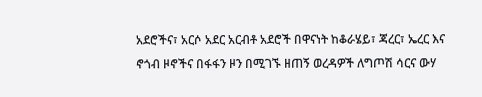አደሮችና፣ አርሶ አደር አርብቶ አደሮች በዋናነት ከቆራሄይ፣ ጃረር፣ ኤረር እና ኖጎብ ዞኖችና በፋፋን ዞን በሚገኙ ዘጠኝ ወረዳዎች ለግጦሽ ሳርና ውሃ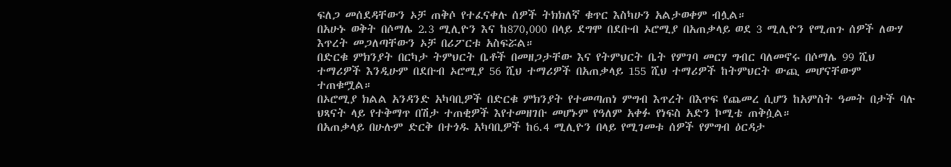ፍለጋ መሰደዳቸውን ኦቻ ጠቅሶ የተፈናቀሉ ሰዎች ትክክለኛ ቁጥር እስካሁን አልታወቀም ብሏል።
በአሁኑ ወቅት በሶማሌ 2.3 ሚሊዮን እና ከ870,000 በላይ ደግሞ በደቡብ ኦሮሚያ በአጠቃላይ ወደ 3 ሚሊዮን የሚጠጉ ሰዎች ለውሃ እጥረት መጋለጣቸውን ኦቻ በሪፖርቱ አስፍሯል።
በድርቁ ምክንያት በርካታ ትምህርት ቤቶች በመዘጋታቸው እና የትምህርት ቤት የምገባ መርሃ ግብር ባለመኖሩ በሶማሌ 99 ሺህ ተማሪዎች እንዲሁም በደቡብ ኦሮሚያ 56 ሺህ ተማሪዎች በአጠቃላይ 155 ሺህ ተማሪዎች ከትምህርት ውጪ መሆናቸውም ተጠቁሟል።
በኦሮሚያ ክልል አንዳንድ አካባቢዎች በድርቁ ምክንያት የተመጣጠነ ምግብ እጥረት በእጥፍ የጨመረ ሲሆን ከአምስት ዓመት በታች ባሉ ህጻናት ላይ የተቅማጥ በሽታ ተጠቂዎች እየተመዘገቡ መሆኑም የዓለም አቀፉ የነፍስ አድን ኮሚቴ ጠቅሷል።
በአጠቃላይ በሁሉም ድርቅ በተጎዱ አካባቢዎች ከ6.4 ሚሊዮን በላይ የሚገመቱ ሰዎች የምግብ ዕርዳታ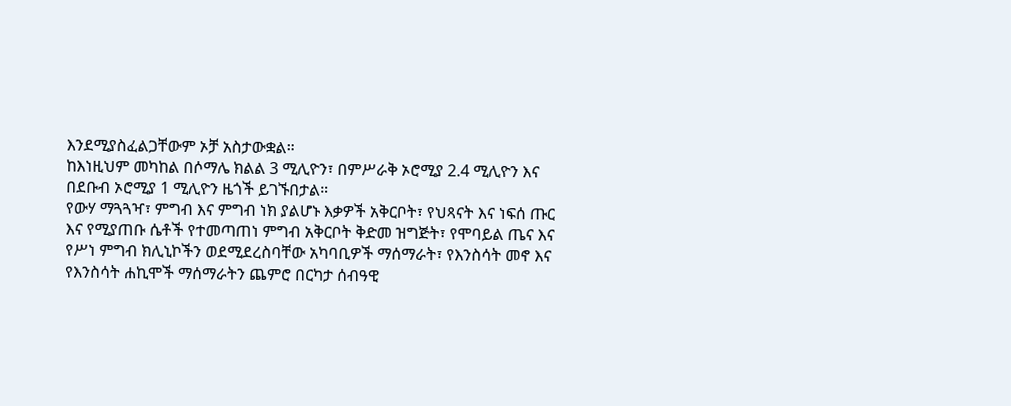እንደሚያስፈልጋቸውም ኦቻ አስታውቋል።
ከእነዚህም መካከል በሶማሌ ክልል 3 ሚሊዮን፣ በምሥራቅ ኦሮሚያ 2.4 ሚሊዮን እና በደቡብ ኦሮሚያ 1 ሚሊዮን ዜጎች ይገኙበታል።
የውሃ ማጓጓዣ፣ ምግብ እና ምግብ ነክ ያልሆኑ እቃዎች አቅርቦት፣ የህጻናት እና ነፍሰ ጡር እና የሚያጠቡ ሴቶች የተመጣጠነ ምግብ አቅርቦት ቅድመ ዝግጅት፣ የሞባይል ጤና እና የሥነ ምግብ ክሊኒኮችን ወደሚደረስባቸው አካባቢዎች ማሰማራት፣ የእንስሳት መኖ እና የእንስሳት ሐኪሞች ማሰማራትን ጨምሮ በርካታ ሰብዓዊ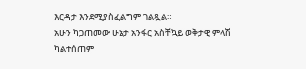እርዳታ እንደሚያስፈልግም ገልጿል።
አሁን ካጋጠመው ሁኔታ አንፋር አስቸኳይ ወቅታዊ ምላሽ ካልተሰጠም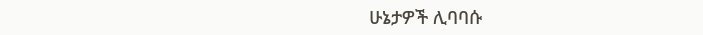ሁኔታዎች ሊባባሱ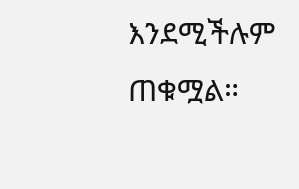እንደሚችሉም ጠቁሟል።